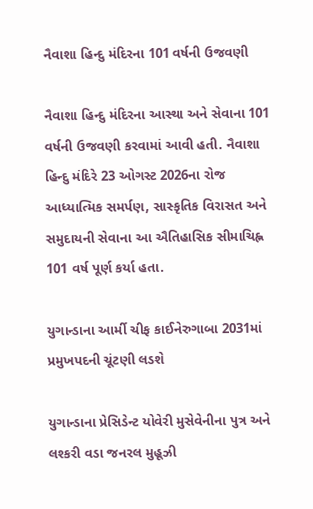નૈવાશા હિન્દુ મંદિરના 101 વર્ષની ઉજવણી

નૈવાશા હિન્દુ મંદિરના આસ્થા અને સેવાના 101 વર્ષની ઉજવણી કરવામાં આવી હતી. નૈવાશા હિન્દુ મંદિરે 23 ઓગસ્ટ 2026ના રોજ આધ્યાત્મિક સમર્પણ, સાસ્કૃતિક વિરાસત અને સમુદાયની સેવાના આ ઐતિહાસિક સીમાચિહ્ન 101 વર્ષ પૂર્ણ કર્યા હતા.

યુગાન્ડાના આર્મી ચીફ કાઈનેરુગાબા 2031માં પ્રમુખપદની ચૂંટણી લડશે

યુગાન્ડાના પ્રેસિડેન્ટ યોવેરી મુસેવેનીના પુત્ર અને લશ્કરી વડા જનરલ મુહૂઝી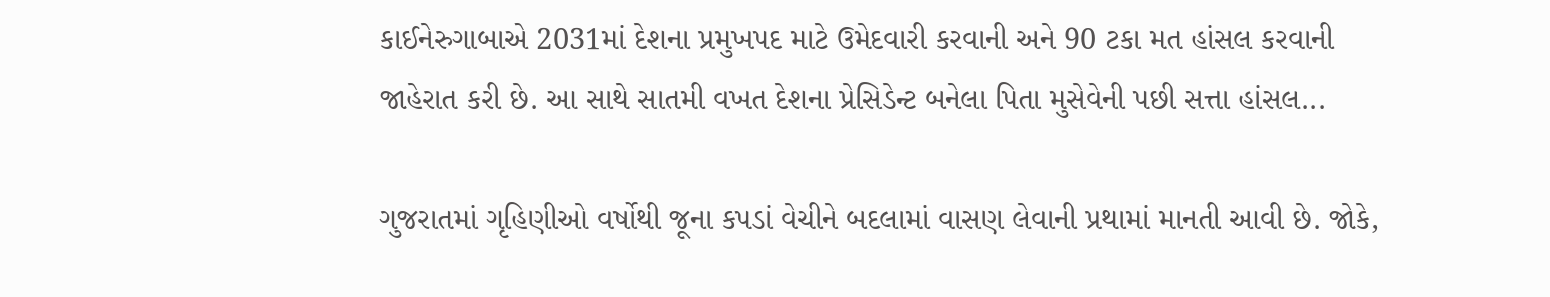કાઈનેરુગાબાએ 2031માં દેશના પ્રમુખપદ માટે ઉમેદવારી કરવાની અને 90 ટકા મત હાંસલ કરવાની જાહેરાત કરી છે. આ સાથે સાતમી વખત દેશના પ્રેસિડેન્ટ બનેલા પિતા મુસેવેની પછી સત્તા હાંસલ...

ગુજરાતમાં ગૃહિણીઓ વર્ષોથી જૂના કપડાં વેચીને બદલામાં વાસણ લેવાની પ્રથામાં માનતી આવી છે. જોકે,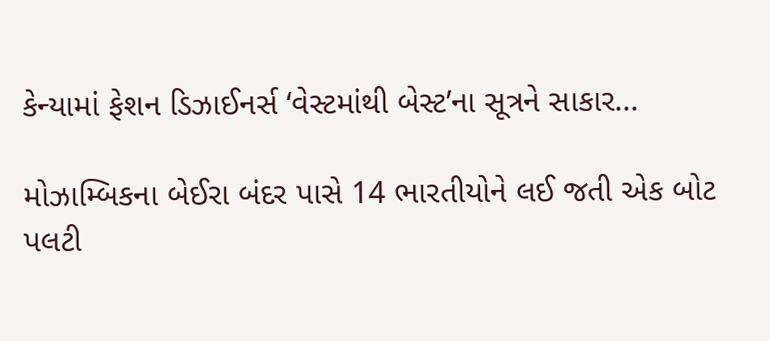કેન્યામાં ફેશન ડિઝાઈનર્સ ‘વેસ્ટમાંથી બેસ્ટ’ના સૂત્રને સાકાર...

મોઝામ્બિકના બેઈરા બંદર પાસે 14 ભારતીયોને લઈ જતી એક બોટ પલટી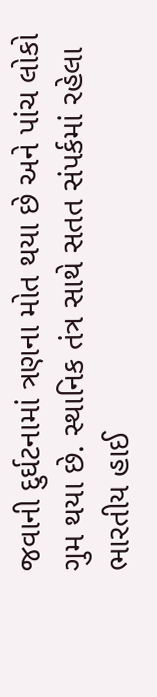જવાની દુર્ઘટનામાં ત્રણના મોત થયા છે અને પાંચ લોકો ગુમ થયા છે. સ્થાનિક તંત્ર સાથે સતત સંપર્કમાં રહેલા ભારતીય હાઈ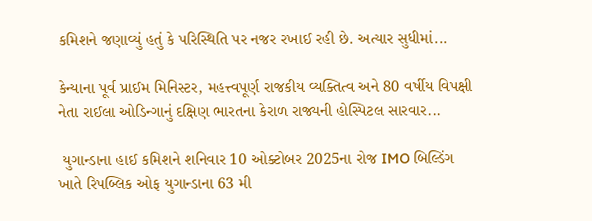કમિશને જણાવ્યું હતું કે પરિસ્થિતિ પર નજર રખાઈ રહી છે. અત્યાર સુધીમાં...

કેન્યાના પૂર્વ પ્રાઈમ મિનિસ્ટર, મહત્ત્વપૂર્ણ રાજકીય વ્યક્તિત્વ અને 80 વર્ષીય વિપક્ષી નેતા રાઈલા ઓડિન્ગાનું દક્ષિણ ભારતના કેરાળ રાજ્યની હોસ્પિટલ સારવાર...

 યુગાન્ડાના હાઈ કમિશને શનિવાર 10 ઓક્ટોબર 2025ના રોજ IMO બિલ્ડિંગ ખાતે રિપબ્લિક ઓફ યુગાન્ડાના 63 મી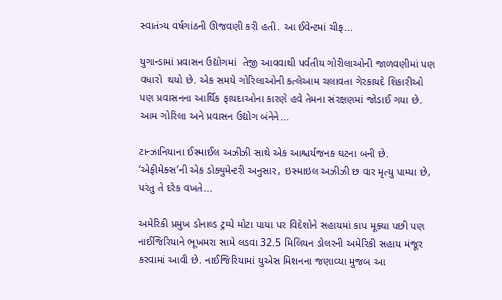સ્વાતંત્ર્ય વર્ષગાંઠની ઊજવણી કરી હતી. આ ઈવેન્ટમાં ચીફ...

યુગાન્ડામાં પ્રવાસન ઉદ્યોગમાં  તેજી આવવાથી પર્વતીય ગોરીલાઓની જાળવણીમાં પણ વધારો  થયો છે. એક સમયે ગોરિલાઓની કત્લેઆમ ચલાવતા ગેરકાયદે શિકારીઓ પણ પ્રવાસનના આર્થિક ફાયદાઓના કારણે હવે તેમના સંરક્ષણમાં જોડાઈ ગયા છે. આમ ગોરિલા અને પ્રવાસન ઉદ્યોગ બંનેને...

ટાન્ઝાનિયાના ઈસ્માઈલ અઝીઝી સાથે એક આશ્ચર્યજનક ઘટના બની છે. ‘એફીમેક્સ’ની એક ડોક્યુમેન્ટરી અનુસાર, ઇસ્માઇલ અઝીઝી છ વાર મૃત્યુ પામ્યા છે, પરંતુ તે દરેક વખતે...

અમેરિકી પ્રમુખ ડોનાલ્ડ ટ્રમ્પે મોટા પાયા પર વિદેશોને સહાયમાં કાપ મૂક્યા પછી પણ નાઈજિરિયાને ભૂખમરા સામે લડવા 32.5 મિલિયન ડોલરની અમેરિકી સહાય મંજૂર કરવામાં આવી છે. નાઈજિરિયામાં યુએસ મિશનના જણાવ્યા મુજબ આ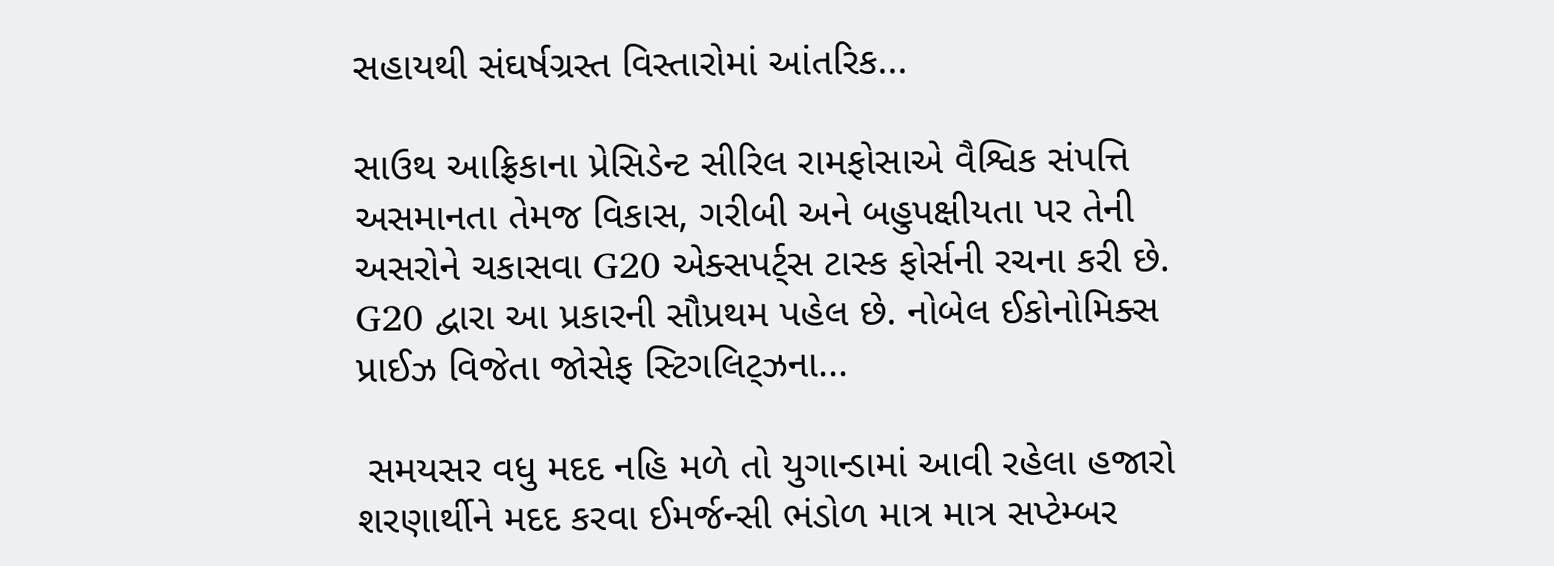સહાયથી સંઘર્ષગ્રસ્ત વિસ્તારોમાં આંતરિક...

સાઉથ આફ્રિકાના પ્રેસિડેન્ટ સીરિલ રામફોસાએ વૈશ્વિક સંપત્તિ અસમાનતા તેમજ વિકાસ, ગરીબી અને બહુપક્ષીયતા પર તેની અસરોને ચકાસવા G20 એક્સપર્ટ્સ ટાસ્ક ફોર્સની રચના કરી છે. G20 દ્વારા આ પ્રકારની સૌપ્રથમ પહેલ છે. નોબેલ ઈકોનોમિક્સ પ્રાઈઝ વિજેતા જોસેફ સ્ટિગલિટ્ઝના...

 સમયસર વધુ મદદ નહિ મળે તો યુગાન્ડામાં આવી રહેલા હજારો શરણાર્થીને મદદ કરવા ઈમર્જન્સી ભંડોળ માત્ર માત્ર સપ્ટેમ્બર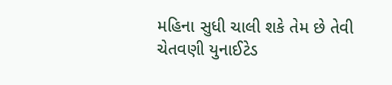મહિના સુધી ચાલી શકે તેમ છે તેવી ચેતવણી યુનાઈટેડ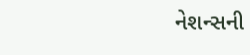નેશન્સની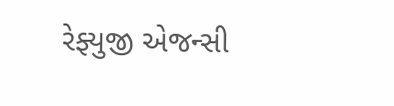રેફ્યુજી એજન્સી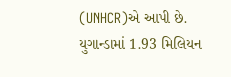(UNHCR)એ આપી છે. યુગાન્ડામાં 1.93 મિલિયન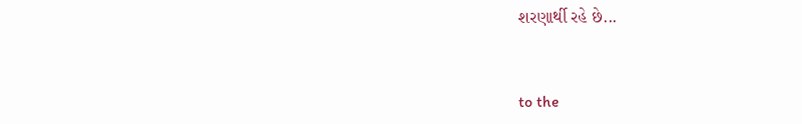શરણાર્થી રહે છે...



to the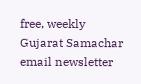free, weekly Gujarat Samachar email newsletter